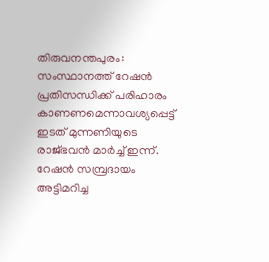തിരുവനന്തപുരം: സംസ്ഥാനത്ത് റേഷന്‍ പ്രതിസന്ധിക്ക് പരിഹാരം കാണണമെന്നാവശ്യപ്പെട്ട് ഇടത് മുന്നണിയുടെ രാജ്ഭവന്‍ മാര്‍ച്ച് ഇന്ന്. റേഷന്‍ സമ്പ്രദായം അട്ടിമറിച്ച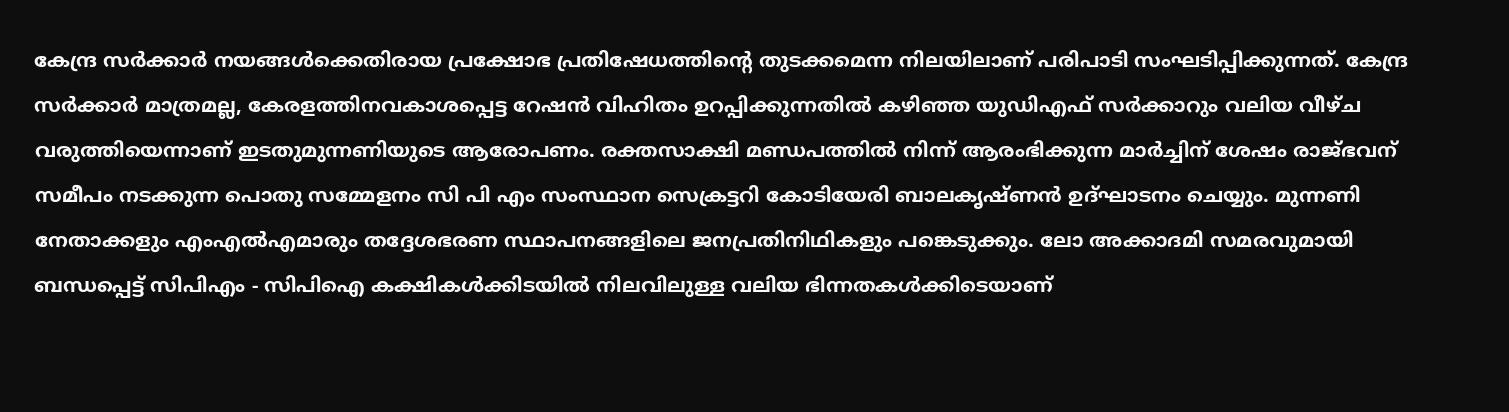കേന്ദ്ര സര്‍ക്കാര്‍ നയങ്ങള്‍ക്കെതിരായ പ്രക്ഷോഭ പ്രതിഷേധത്തിന്റെ തുടക്കമെന്ന നിലയിലാണ് പരിപാടി സംഘടിപ്പിക്കുന്നത്. കേന്ദ്ര സര്‍ക്കാര്‍ മാത്രമല്ല, കേരളത്തിനവകാശപ്പെട്ട റേഷന്‍ വിഹിതം ഉറപ്പിക്കുന്നതില്‍ കഴിഞ്ഞ യുഡിഎഫ് സര്‍ക്കാറും വലിയ വീഴ്ച വരുത്തിയെന്നാണ് ഇടതുമുന്നണിയുടെ ആരോപണം. രക്തസാക്ഷി മണ്ഡപത്തില്‍ നിന്ന് ആരംഭിക്കുന്ന മാര്‍ച്ചിന് ശേഷം രാജ്ഭവന് സമീപം നടക്കുന്ന പൊതു സമ്മേളനം സി പി എം സംസ്ഥാന സെക്രട്ടറി കോടിയേരി ബാലകൃഷ്ണന്‍ ഉദ്ഘാടനം ചെയ്യും. മുന്നണി നേതാക്കളും എംഎല്‍എമാരും തദ്ദേശഭരണ സ്ഥാപനങ്ങളിലെ ജനപ്രതിനിഥികളും പങ്കെടുക്കും. ലോ അക്കാദമി സമരവുമായി ബന്ധപ്പെട്ട് സിപിഎം - സിപിഐ കക്ഷികള്‍ക്കിടയില്‍ നിലവിലുള്ള വലിയ ഭിന്നതകള്‍ക്കിടെയാണ്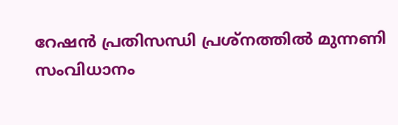റേഷന്‍ പ്രതിസന്ധി പ്രശ്‌നത്തില്‍ മുന്നണി സംവിധാനം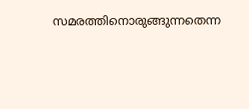സമരത്തിനൊരുങ്ങുന്നതെന്ന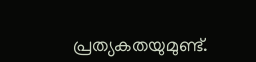പ്രത്യകതയുമുണ്ട്.